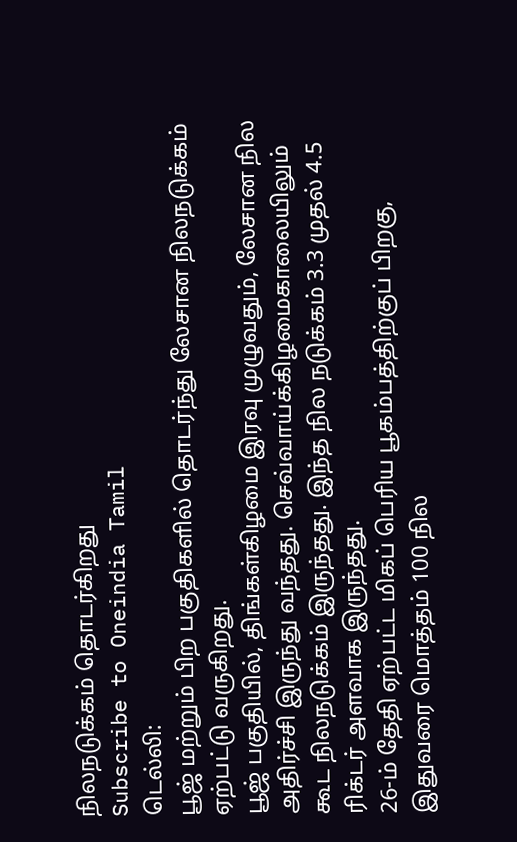நிலநடுக்கம் தொடர்கிறது
Subscribe to Oneindia Tamil
டெல்லி:
பூஜ் மற்றும் பிற பகுதிகளில் தொடர்ந்து லேசான நிலநடுக்கம் ஏற்பட்டு வருகிறது.
பூஜ் பகுதியில், திங்கள்கிழமை இரவு முழுவதும், லேசான நில அதிர்ச்சி இருந்து வந்தது. செவ்வாய்க்கிழமைகாலையிலும் கூட நிலநடுக்கம் இருந்தது. இந்த நில நடுக்கம் 3.3 முதல் 4.5 ரிக்டர் அளவாக இருந்தது.
26-ம் தேதி ஏற்பட்ட மிகப் பெரிய பூகம்பத்திற்குப் பிறகு, இதுவரை மொத்தம் 100 நில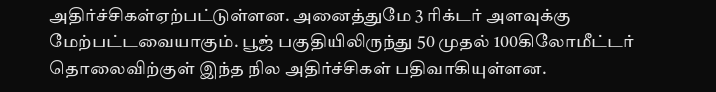அதிர்ச்சிகள்ஏற்பட்டுள்ளன. அனைத்துமே 3 ரிக்டர் அளவுக்கு மேற்பட்டவையாகும். பூஜ் பகுதியிலிருந்து 50 முதல் 100கிலோமீட்டர் தொலைவிற்குள் இந்த நில அதிர்ச்சிகள் பதிவாகியுள்ளன.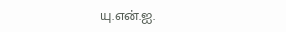யு.என்.ஐ.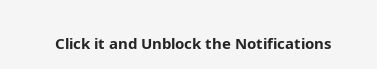Click it and Unblock the Notifications